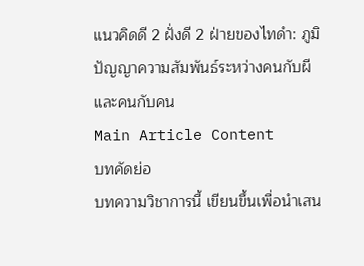แนวคิดดี 2 ฝั่งดี 2 ฝ่ายของไทดำ: ภูมิปัญญาความสัมพันธ์ระหว่างคนกับผี และคนกับคน
Main Article Content
บทคัดย่อ
บทความวิชาการนี้ เขียนขึ้นเพื่อนำเสน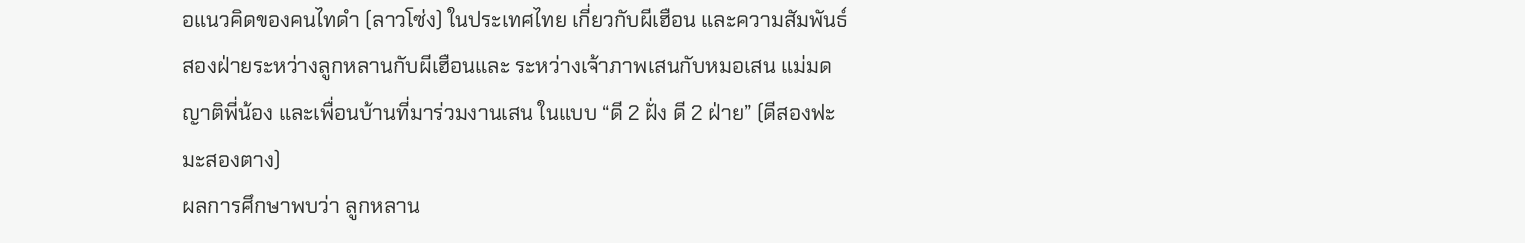อแนวคิดของคนไทดำ (ลาวโซ่ง) ในประเทศไทย เกี่ยวกับผีเฮือน และความสัมพันธ์สองฝ่ายระหว่างลูกหลานกับผีเฮือนและ ระหว่างเจ้าภาพเสนกับหมอเสน แม่มด ญาติพี่น้อง และเพื่อนบ้านที่มาร่วมงานเสน ในแบบ “ดี 2 ฝั่ง ดี 2 ฝ่าย” (ดีสองฟะ มะสองตาง)
ผลการศึกษาพบว่า ลูกหลาน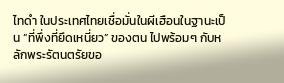ไทดำ ในประเทศไทยเชื่อมั่นในผีเฮือนในฐานะเป็น “ที่พึ่งที่ยึดเหนี่ยว” ของตน ไปพร้อมๆ กับหลักพระรัตนตรัยขอ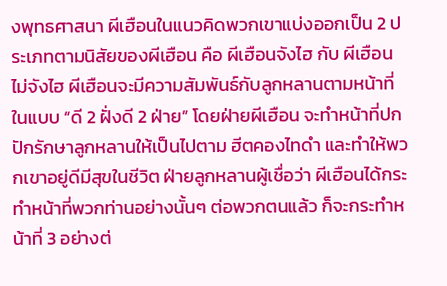งพุทธศาสนา ผีเฮือนในแนวคิดพวกเขาแบ่งออกเป็น 2 ประเภทตามนิสัยของผีเฮือน คือ ผีเฮือนจังไฮ กับ ผีเฮือนไม่จังไฮ ผีเฮือนจะมีความสัมพันธ์กับลูกหลานตามหน้าที่ในแบบ “ดี 2 ฝั่งดี 2 ฝ่าย” โดยฝ่ายผีเฮือน จะทำหน้าที่ปกปักรักษาลูกหลานให้เป็นไปตาม ฮีตคองไทดำ และทำให้พวกเขาอยู่ดีมีสุขในชีวิต ฝ่ายลูกหลานผู้เชื่อว่า ผีเฮือนได้กระทำหน้าที่พวกท่านอย่างนั้นๆ ต่อพวกตนแล้ว ก็จะกระทำหน้าที่ 3 อย่างต่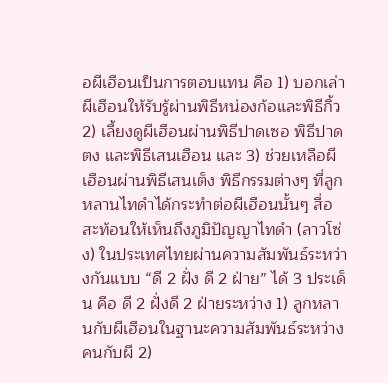อผีเฮือนเป็นการตอบแทน คือ 1) บอกเล่าผีเฮือนให้รับรู้ผ่านพิธีหน่องก้อและพิธีกิ้ว 2) เลี้ยงดูผีเฮือนผ่านพิธีปาดเซอ พิธีปาดตง และพิธีเสนเฮือน และ 3) ช่วยเหลือผีเฮือนผ่านพิธีเสนเต็ง พิธีกรรมต่างๆ ที่ลูกหลานไทดำได้กระทำต่อผีเฮือนนั้นๆ สื่อสะท้อนให้เห็นถึงภูมิปัญญาไทดำ (ลาวโซ่ง) ในประเทศไทยผ่านความสัมพันธ์ระหว่างกันแบบ “ดี 2 ฝั่ง ดี 2 ฝ่าย” ได้ 3 ประเด็น คือ ดี 2 ฝั่งดี 2 ฝ่ายระหว่าง 1) ลูกหลานกับผีเฮือนในฐานะความสัมพันธ์ระหว่างคนกับผี 2)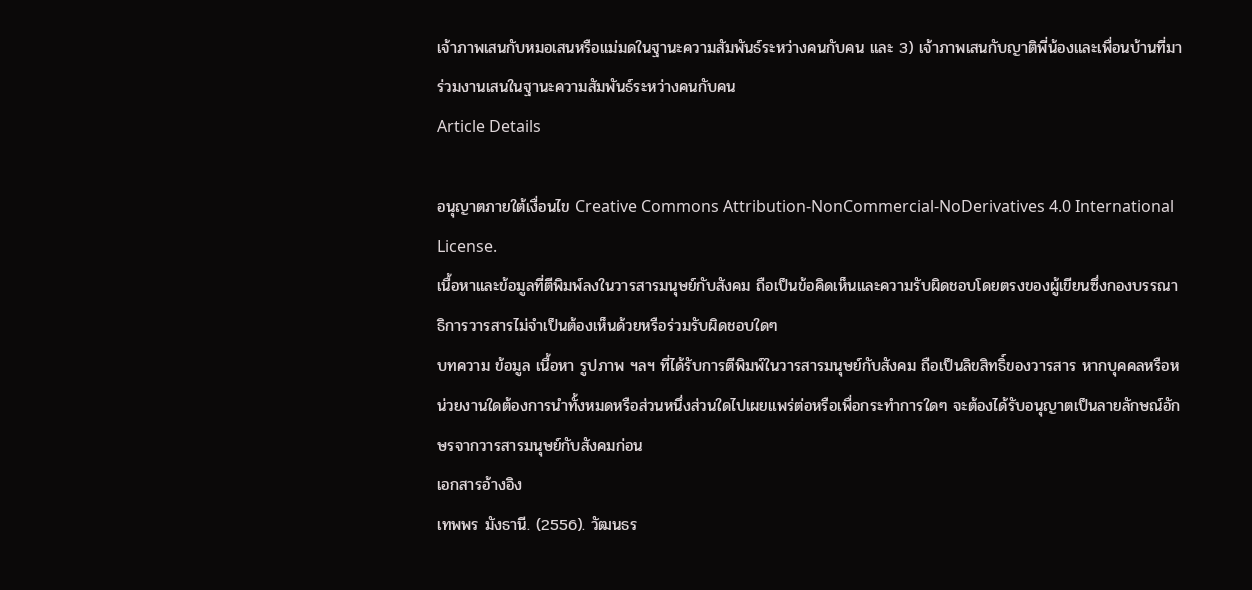เจ้าภาพเสนกับหมอเสนหรือแม่มดในฐานะความสัมพันธ์ระหว่างคนกับคน และ 3) เจ้าภาพเสนกับญาติพี่น้องและเพื่อนบ้านที่มาร่วมงานเสนในฐานะความสัมพันธ์ระหว่างคนกับคน
Article Details

อนุญาตภายใต้เงื่อนไข Creative Commons Attribution-NonCommercial-NoDerivatives 4.0 International License.
เนื้อหาและข้อมูลที่ตีพิมพ์ลงในวารสารมนุษย์กับสังคม ถือเป็นข้อคิดเห็นและความรับผิดชอบโดยตรงของผู้เขียนซึ่งกองบรรณาธิการวารสารไม่จำเป็นต้องเห็นด้วยหรือร่วมรับผิดชอบใดๆ
บทความ ข้อมูล เนื้อหา รูปภาพ ฯลฯ ที่ได้รับการตีพิมพ์ในวารสารมนุษย์กับสังคม ถือเป็นลิขสิทธิ์ของวารสาร หากบุคคลหรือหน่วยงานใดต้องการนำทั้งหมดหรือส่วนหนึ่งส่วนใดไปเผยแพร่ต่อหรือเพื่อกระทำการใดๆ จะต้องได้รับอนุญาตเป็นลายลักษณ์อักษรจากวารสารมนุษย์กับสังคมก่อน
เอกสารอ้างอิง
เทพพร มังธานี. (2556). วัฒนธร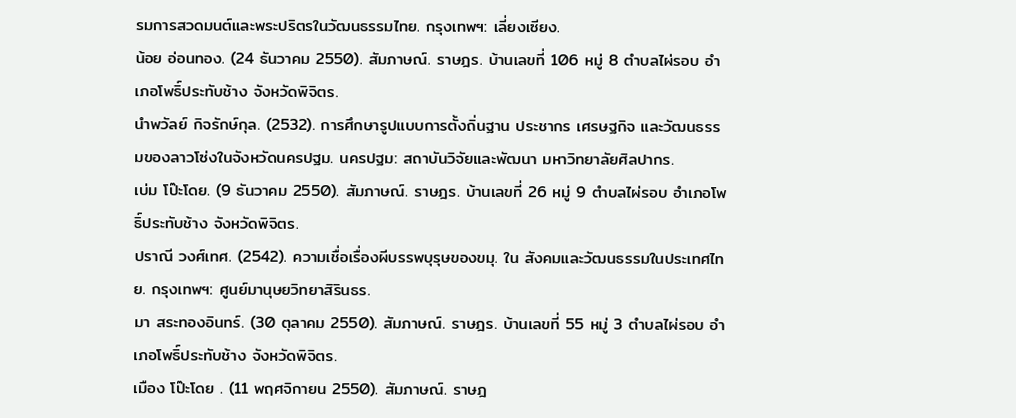รมการสวดมนต์และพระปริตรในวัฒนธรรมไทย. กรุงเทพฯ: เลี่ยงเซียง.
น้อย อ่อนทอง. (24 ธันวาคม 2550). สัมภาษณ์. ราษฎร. บ้านเลขที่ 106 หมู่ 8 ตำบลไผ่รอบ อำเภอโพธิ์ประทับช้าง จังหวัดพิจิตร.
นำพวัลย์ กิจรักษ์กุล. (2532). การศึกษารูปแบบการตั้งถิ่นฐาน ประชากร เศรษฐกิจ และวัฒนธรรมของลาวโซ่งในจังหวัดนครปฐม. นครปฐม: สถาบันวิจัยและพัฒนา มหาวิทยาลัยศิลปากร.
เบ่ม โป๊ะโดย. (9 ธันวาคม 2550). สัมภาษณ์. ราษฎร. บ้านเลขที่ 26 หมู่ 9 ตำบลไผ่รอบ อำเภอโพธิ์ประทับช้าง จังหวัดพิจิตร.
ปราณี วงศ์เทศ. (2542). ความเชื่อเรื่องผีบรรพบุรุษของขมุ. ใน สังคมและวัฒนธรรมในประเทศไทย. กรุงเทพฯ: ศูนย์มานุษยวิทยาสิรินธร.
มา สระทองอินทร์. (30 ตุลาคม 2550). สัมภาษณ์. ราษฎร. บ้านเลขที่ 55 หมู่ 3 ตำบลไผ่รอบ อำเภอโพธิ์ประทับช้าง จังหวัดพิจิตร.
เมือง โป๊ะโดย . (11 พฤศจิกายน 2550). สัมภาษณ์. ราษฎ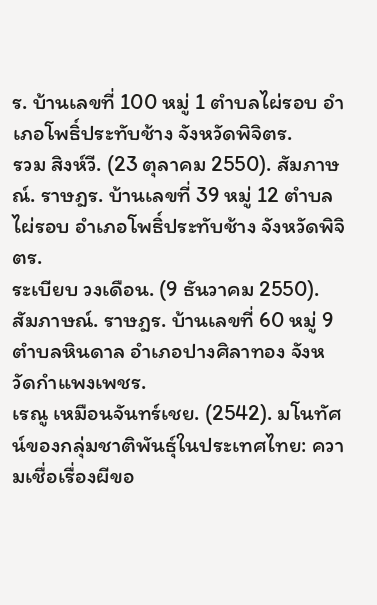ร. บ้านเลขที่ 100 หมู่ 1 ตำบลไผ่รอบ อำเภอโพธิ์ประทับช้าง จังหวัดพิจิตร.
รวม สิงห์วี. (23 ตุลาคม 2550). สัมภาษณ์. ราษฎร. บ้านเลขที่ 39 หมู่ 12 ตำบลไผ่รอบ อำเภอโพธิ์ประทับช้าง จังหวัดพิจิตร.
ระเบียบ วงเดือน. (9 ธันวาคม 2550). สัมภาษณ์. ราษฎร. บ้านเลขที่ 60 หมู่ 9 ตำบลหินดาล อำเภอปางศิลาทอง จังหวัดกำแพงเพชร.
เรณู เหมือนจันทร์เชย. (2542). มโนทัศน์ของกลุ่มชาติพันธุ์ในประเทศไทย: ความเชื่อเรื่องผีขอ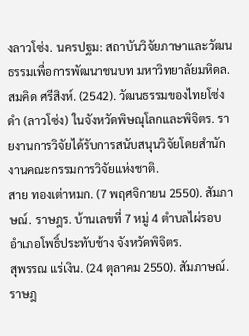งลาวโซ่ง. นครปฐม: สถาบันวิจัยภาษาและวัฒนธรรมเพื่อการพัฒนาชนบท มหาวิทยาลัยมหิดล.
สมคิด ศรีสิงห์. (2542). วัฒนธรรมของไทยโซ่งดำ (ลาวโซ่ง) ในจังหวัดพิษณุโลกและพิจิตร. รายงานการวิจัยได้รับการสนับสนุนวิจัยโดยสำนักงานคณะกรรมการวิจัยแห่งชาติ.
สาย ทองเต่าหมก. (7 พฤศจิกายน 2550). สัมภาษณ์. ราษฎร. บ้านเลขที่ 7 หมู่ 4 ตำบลไผ่รอบ อำเภอโพธิ์ประทับช้าง จังหวัดพิจิตร.
สุพรรณ แร่เงิน. (24 ตุลาคม 2550). สัมภาษณ์. ราษฎ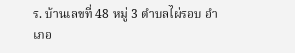ร. บ้านเลขที่ 48 หมู่ 3 ตำบลไผ่รอบ อำเภอ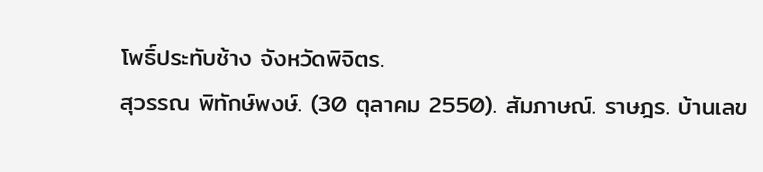โพธิ์ประทับช้าง จังหวัดพิจิตร.
สุวรรณ พิทักษ์พงษ์. (30 ตุลาคม 2550). สัมภาษณ์. ราษฎร. บ้านเลข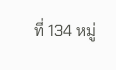ที่ 134 หมู่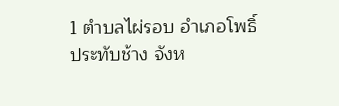1 ตำบลไผ่รอบ อำเภอโพธิ์ประทับช้าง จังห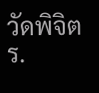วัดพิจิตร.